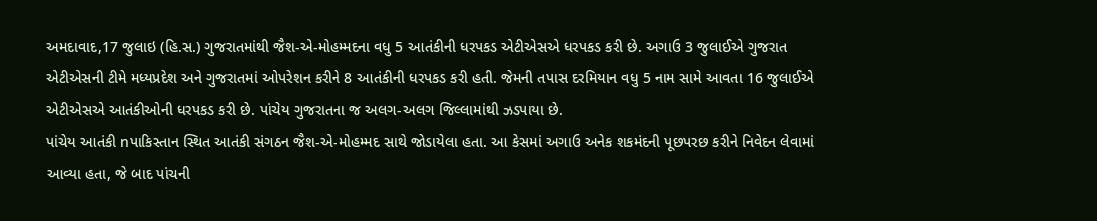અમદાવાદ,17 જુલાઇ (હિ.સ.) ગુજરાતમાંથી જૈશ-એ-મોહમ્મદના વધુ 5 આતંકીની ધરપકડ એટીએસએ ધરપકડ કરી છે. અગાઉ 3 જુલાઈએ ગુજરાત એટીએસની ટીમે મધ્યપ્રદેશ અને ગુજરાતમાં ઓપરેશન કરીને 8 આતંકીની ધરપકડ કરી હતી. જેમની તપાસ દરમિયાન વધુ 5 નામ સામે આવતા 16 જુલાઈએ એટીએસએ આતંકીઓની ધરપકડ કરી છે. પાંચેય ગુજરાતના જ અલગ-અલગ જિલ્લામાંથી ઝડપાયા છે.
પાંચેય આતંકી nપાકિસ્તાન સ્થિત આતંકી સંગઠન જૈશ-એ-મોહમ્મદ સાથે જોડાયેલા હતા. આ કેસમાં અગાઉ અનેક શકમંદની પૂછપરછ કરીને નિવેદન લેવામાં આવ્યા હતા, જે બાદ પાંચની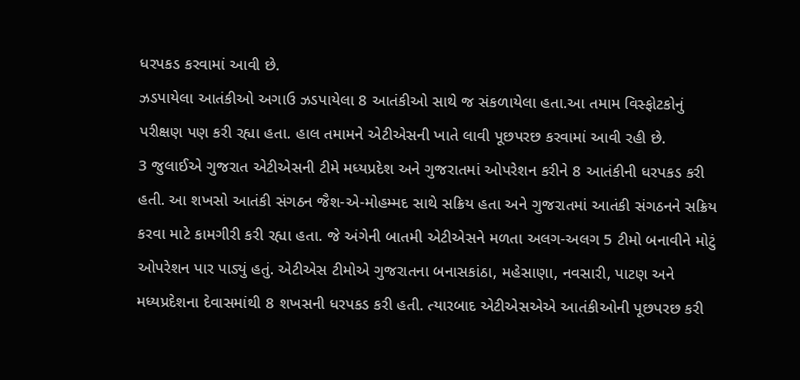ધરપકડ કરવામાં આવી છે.
ઝડપાયેલા આતંકીઓ અગાઉ ઝડપાયેલા 8 આતંકીઓ સાથે જ સંકળાયેલા હતા.આ તમામ વિસ્ફોટકોનું પરીક્ષણ પણ કરી રહ્યા હતા. હાલ તમામને એટીએસની ખાતે લાવી પૂછપરછ કરવામાં આવી રહી છે.
3 જુલાઈએ ગુજરાત એટીએસની ટીમે મધ્યપ્રદેશ અને ગુજરાતમાં ઓપરેશન કરીને 8 આતંકીની ધરપકડ કરી હતી. આ શખસો આતંકી સંગઠન જૈશ-એ-મોહમ્મદ સાથે સક્રિય હતા અને ગુજરાતમાં આતંકી સંગઠનને સક્રિય કરવા માટે કામગીરી કરી રહ્યા હતા. જે અંગેની બાતમી એટીએસને મળતા અલગ-અલગ 5 ટીમો બનાવીને મોટું ઓપરેશન પાર પાડ્યું હતું. એટીએસ ટીમોએ ગુજરાતના બનાસકાંઠા, મહેસાણા, નવસારી, પાટણ અને મધ્યપ્રદેશના દેવાસમાંથી 8 શખસની ધરપકડ કરી હતી. ત્યારબાદ એટીએસએએ આતંકીઓની પૂછપરછ કરી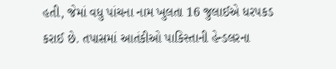હતી, જેમાં વધુ પાંચના નામ ખુલતા 16 જુલાઈએ ધરપકડ કરાઈ છે. તપાસમાં આતંકીઓ પાકિસ્તાની હેન્ડલરના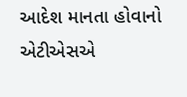આદેશ માનતા હોવાનો એટીએસએ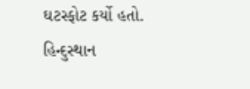ઘટસ્ફોટ કર્યો હતો.
હિન્દુસ્થાન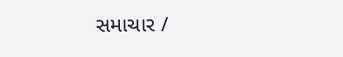સમાચાર /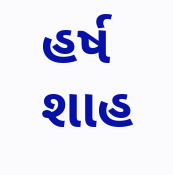હર્ષ શાહ